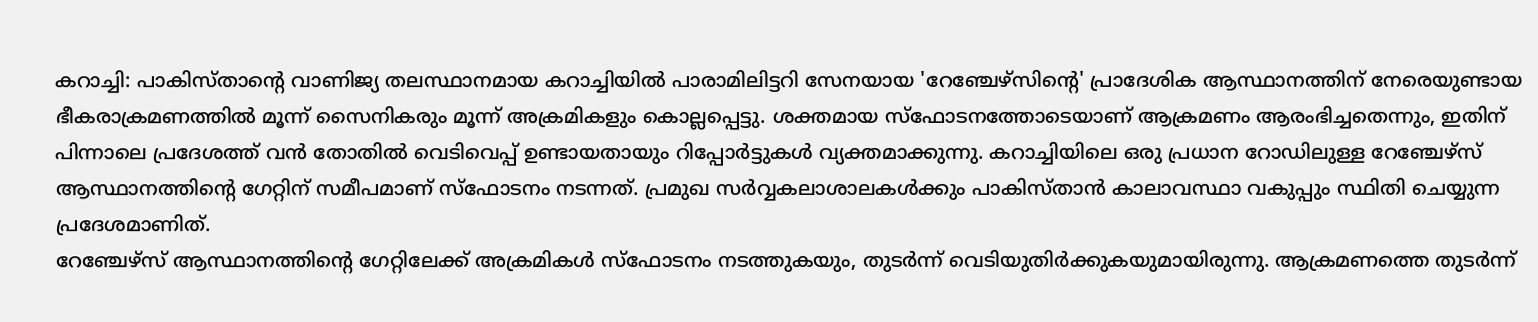കറാച്ചി: പാകിസ്താന്റെ വാണിജ്യ തലസ്ഥാനമായ കറാച്ചിയിൽ പാരാമിലിട്ടറി സേനയായ 'റേഞ്ചേഴ്സിന്റെ' പ്രാദേശിക ആസ്ഥാനത്തിന് നേരെയുണ്ടായ ഭീകരാക്രമണത്തിൽ മൂന്ന് സൈനികരും മൂന്ന് അക്രമികളും കൊല്ലപ്പെട്ടു. ശക്തമായ സ്ഫോടനത്തോടെയാണ് ആക്രമണം ആരംഭിച്ചതെന്നും, ഇതിന് പിന്നാലെ പ്രദേശത്ത് വൻ തോതിൽ വെടിവെപ്പ് ഉണ്ടായതായും റിപ്പോർട്ടുകൾ വ്യക്തമാക്കുന്നു. കറാച്ചിയിലെ ഒരു പ്രധാന റോഡിലുള്ള റേഞ്ചേഴ്സ് ആസ്ഥാനത്തിന്റെ ഗേറ്റിന് സമീപമാണ് സ്ഫോടനം നടന്നത്. പ്രമുഖ സർവ്വകലാശാലകൾക്കും പാകിസ്താൻ കാലാവസ്ഥാ വകുപ്പും സ്ഥിതി ചെയ്യുന്ന പ്രദേശമാണിത്.
റേഞ്ചേഴ്സ് ആസ്ഥാനത്തിന്റെ ഗേറ്റിലേക്ക് അക്രമികൾ സ്ഫോടനം നടത്തുകയും, തുടർന്ന് വെടിയുതിർക്കുകയുമായിരുന്നു. ആക്രമണത്തെ തുടർന്ന്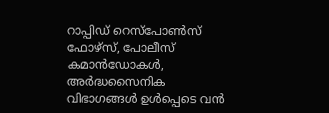റാപ്പിഡ് റെസ്പോൺസ് ഫോഴ്സ്, പോലീസ് കമാൻഡോകൾ, അർദ്ധസൈനിക വിഭാഗങ്ങൾ ഉൾപ്പെടെ വൻ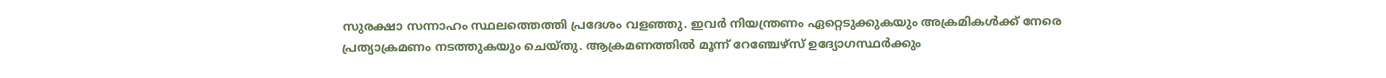സുരക്ഷാ സന്നാഹം സ്ഥലത്തെത്തി പ്രദേശം വളഞ്ഞു. ഇവർ നിയന്ത്രണം ഏറ്റെടുക്കുകയും അക്രമികൾക്ക് നേരെ പ്രത്യാക്രമണം നടത്തുകയും ചെയ്തു. ആക്രമണത്തിൽ മൂന്ന് റേഞ്ചേഴ്സ് ഉദ്യോഗസ്ഥർക്കും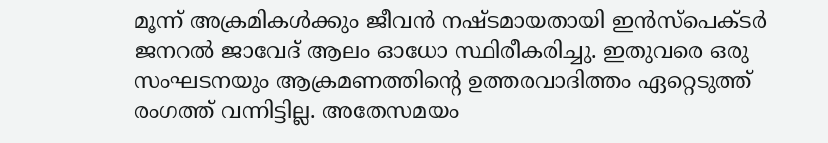മൂന്ന് അക്രമികൾക്കും ജീവൻ നഷ്ടമായതായി ഇൻസ്പെക്ടർ ജനറൽ ജാവേദ് ആലം ഓധോ സ്ഥിരീകരിച്ചു. ഇതുവരെ ഒരു സംഘടനയും ആക്രമണത്തിൻ്റെ ഉത്തരവാദിത്തം ഏറ്റെടുത്ത് രംഗത്ത് വന്നിട്ടില്ല. അതേസമയം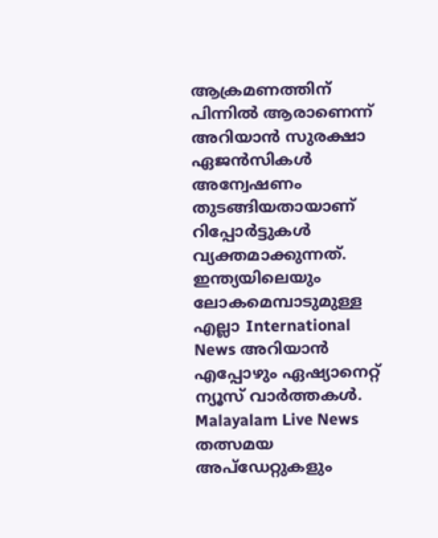ആക്രമണത്തിന് പിന്നിൽ ആരാണെന്ന് അറിയാൻ സുരക്ഷാ ഏജൻസികൾ അന്വേഷണം തുടങ്ങിയതായാണ് റിപ്പോർട്ടുകൾ വ്യക്തമാക്കുന്നത്.
ഇന്ത്യയിലെയും ലോകമെമ്പാടുമുള്ള എല്ലാ International News അറിയാൻ എപ്പോഴും ഏഷ്യാനെറ്റ് ന്യൂസ് വാർത്തകൾ. Malayalam Live News തത്സമയ അപ്ഡേറ്റുകളും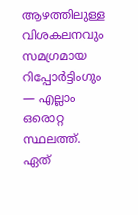ആഴത്തിലുള്ള വിശകലനവും സമഗ്രമായ റിപ്പോർട്ടിംഗും — എല്ലാം ഒരൊറ്റ സ്ഥലത്ത്. ഏത്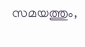സമയത്തും,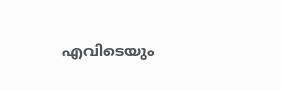എവിടെയും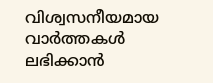വിശ്വസനീയമായ വാർത്തകൾ ലഭിക്കാൻ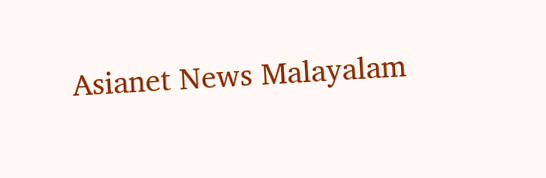Asianet News Malayalam